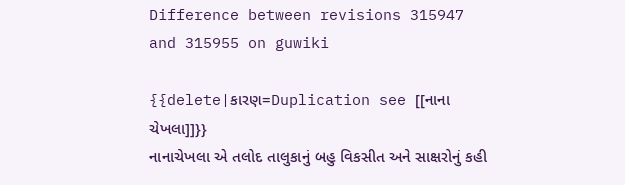Difference between revisions 315947 and 315955 on guwiki

{{delete|કારણ=Duplication see [[નાના ચેખલા]]}}
નાનાચેખલા એ તલોદ તાલુકાનું બહુ વિકસીત અને સાક્ષરોનું કહી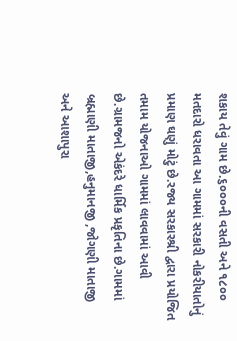શકાય તેવું ગામ છે.૬૦૦૦ની વસતી અને ૧૮૦૦ મતદારો ધરાવતા આ ગામમાં સરકારી નોકરીયાતોનું પ્રમાણ ઘણું મોટું છે.રજ્ય સરકારશ્રી દ્વારા પ્રયોજિત તમામ યોજનાઓ ગામમાં લાવવામાં આવી છે.ગ્રામજનો એકંદરે ધાર્મિક પ્રકૃતિના છે.ગામમાં બ્રહ્માણી માતાજી,હનુમાનજી ,જોગણી માતાજી અને આશાપુરા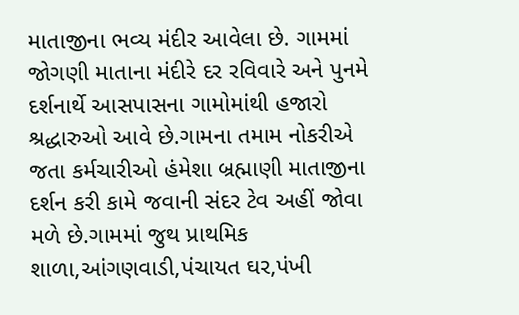માતાજીના ભવ્ય મંદીર આવેલા છે. ગામમાં જોગણી માતાના મંદીરે દર રવિવારે અને પુનમે દર્શનાર્થે આસપાસના ગામોમાંથી હજારો શ્રદ્ધારુઓ આવે છે.ગામના તમામ નોકરીએ જતા કર્મચારીઓ હંમેશા બ્રહ્માણી માતાજીના દર્શન કરી કામે જવાની સંદર ટેવ અહીં જોવા મળે છે.ગામમાં જુથ પ્રાથમિક શાળા,આંગણવાડી,પંચાયત ઘર,પંખી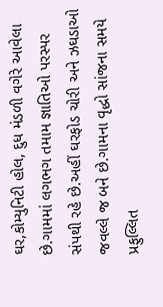ઘર,કોમ્યુનિટી હોલ, દુધ મંડળી વગેરે આવેલા છે.ગામમાં લગભગ તમામ જ્ઞાતિઓ પરસ્પર  સંપથી રહે છે.અહીં ઘરફોડ ચોરી અને ઝઘડાઓ જવલ્લે જ બને છે.ગામના વૃદ્ધો સાંજના સમયે પ્રફુલ્લિત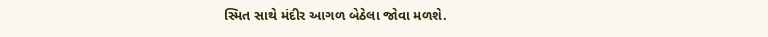સ્મિત સાથે મંદીર આગળ બેઠેલા જોવા મળશે.